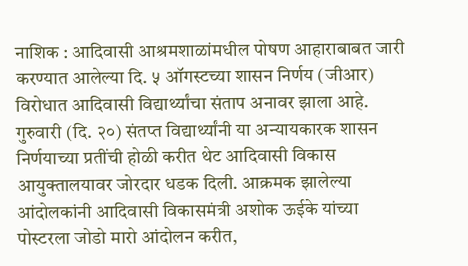नाशिक : आदिवासी आश्रमशाळांमधील पोषण आहाराबाबत जारी करण्यात आलेल्या दि. ५ ऑगस्टच्या शासन निर्णय (जीआर) विरोधात आदिवासी विद्यार्थ्यांचा संताप अनावर झाला आहे. गुरुवारी (दि. २०) संतप्त विद्यार्थ्यांनी या अन्यायकारक शासन निर्णयाच्या प्रतींची होळी करीत थेट आदिवासी विकास आयुक्तालयावर जोरदार धडक दिली. आक्रमक झालेल्या आंदोलकांनी आदिवासी विकासमंत्री अशोक ऊईके यांच्या पोस्टरला जोडो मारो आंदोलन करीत,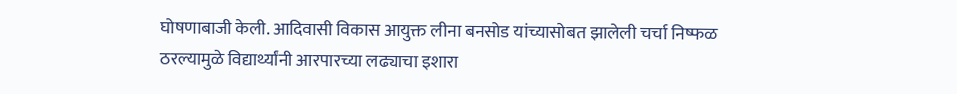घोषणाबाजी केली. आदिवासी विकास आयुक्त लीना बनसोड यांच्यासोबत झालेली चर्चा निष्फळ ठरल्यामुळे विद्यार्थ्यांनी आरपारच्या लढ्याचा इशारा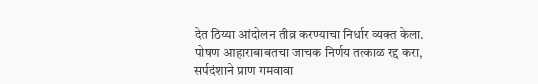देत ठिय्या आंदोलन तीव्र करण्याचा निर्धार व्यक्त केला.
पोषण आहाराबाबतचा जाचक निर्णय तत्काळ रद्द करा, सर्पदंशाने प्राण गमवावा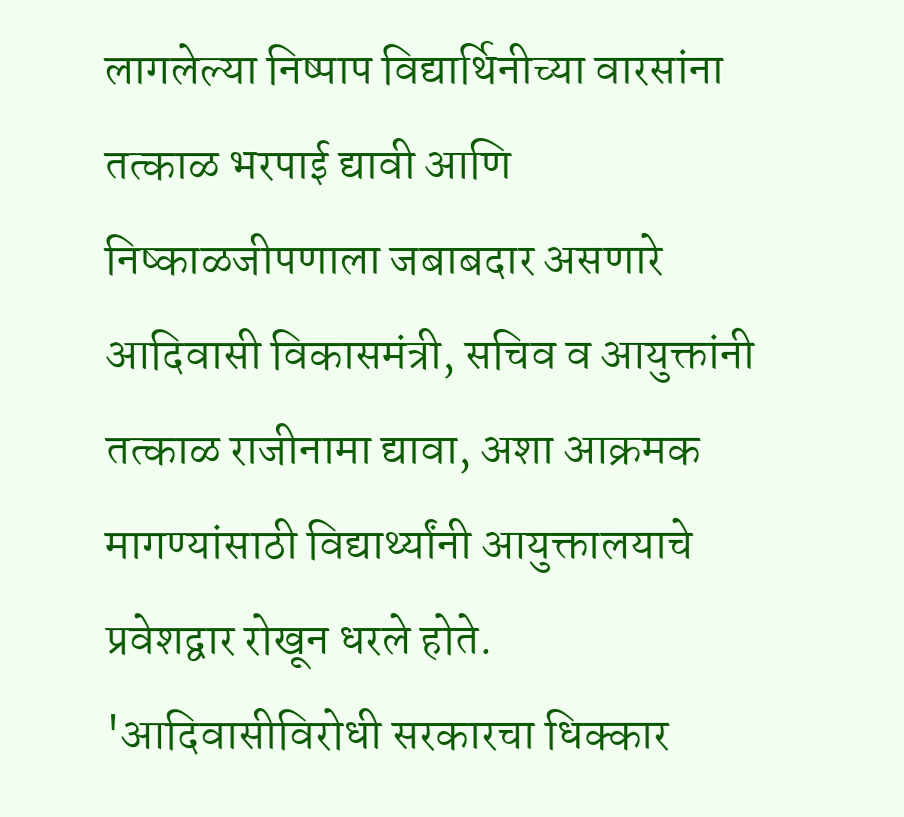लागलेल्या निष्पाप विद्यार्थिनीच्या वारसांना तत्काळ भरपाई द्यावी आणि निष्काळजीपणाला जबाबदार असणारे आदिवासी विकासमंत्री, सचिव व आयुक्तांनी तत्काळ राजीनामा द्यावा, अशा आक्रमक मागण्यांसाठी विद्यार्थ्यांनी आयुक्तालयाचे प्रवेशद्वार रोखून धरले होते. 'आदिवासीविरोधी सरकारचा धिक्कार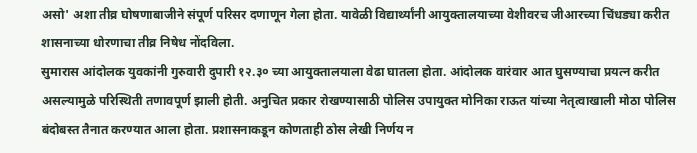असो' अशा तीव्र घोषणाबाजीने संपूर्ण परिसर दणाणून गेला होता. यावेळी विद्यार्थ्यांनी आयुक्तालयाच्या वेशीवरच जीआरच्या चिंधड्या करीत शासनाच्या धोरणाचा तीव्र निषेध नोंदविला.
सुमारास आंदोलक युवकांनी गुरुवारी दुपारी १२.३० च्या आयुक्तालयाला वेढा घातला होता. आंदोलक वारंवार आत घुसण्याचा प्रयत्न करीत असल्यामुळे परिस्थिती तणावपूर्ण झाली होती. अनुचित प्रकार रोखण्यासाठी पोलिस उपायुक्त मोनिका राऊत यांच्या नेतृत्वाखाली मोठा पोलिस बंदोबस्त तैनात करण्यात आला होता. प्रशासनाकडून कोणताही ठोस लेखी निर्णय न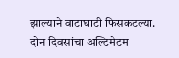झाल्याने वाटाघाटी फिसकटल्या.
दोन दिवसांचा अल्टिमेटम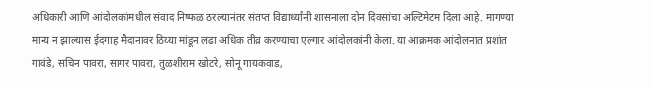अधिकारी आणि आंदोलकांमधील संवाद निष्फळ ठरल्यानंतर संतप्त विद्यार्थ्यांनी शासनाला दोन दिवसांचा अल्टिमेटम दिला आहे. मागण्या मान्य न झाल्यास ईदगाह मैदानावर ठिय्या मांडून लढा अधिक तीव्र करण्याचा एल्गार आंदोलकांनी केला. या आक्रमक आंदोलनात प्रशांत गावंडे, सचिन पावरा, सागर पावरा, तुळशीराम खोटरे, सोनू गायकवाड,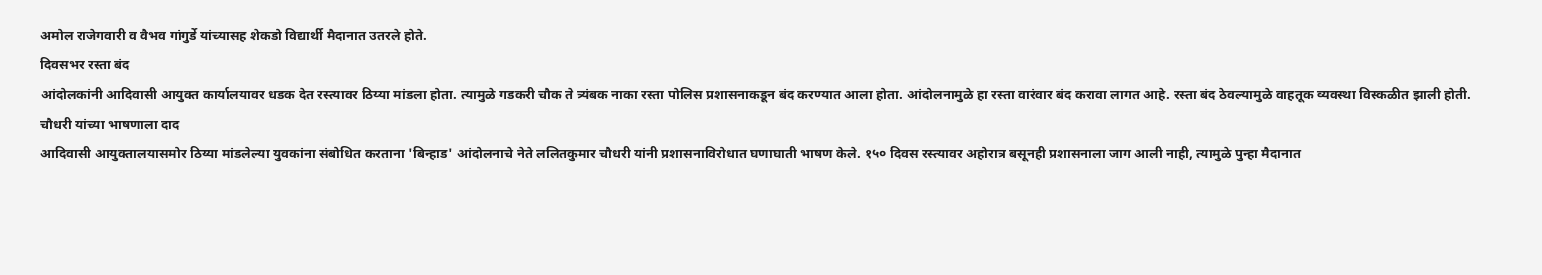अमोल राजेगवारी व वैभव गांगुर्डे यांच्यासह शेकडो विद्यार्थी मैदानात उतरले होते.
दिवसभर रस्ता बंद
आंदोलकांनी आदिवासी आयुक्त कार्यालयावर धडक देत रस्त्यावर ठिय्या मांडला होता. त्यामुळे गडकरी चौक ते त्र्यंबक नाका रस्ता पोलिस प्रशासनाकडून बंद करण्यात आला होता. आंदोलनामुळे हा रस्ता वारंवार बंद करावा लागत आहे. रस्ता बंद ठेवल्यामुळे वाहतूक व्यवस्था विस्कळीत झाली होती.
चौधरी यांच्या भाषणाला दाद
आदिवासी आयुक्तालयासमोर ठिय्या मांडलेल्या युवकांना संबोधित करताना 'बिन्हाड' आंदोलनाचे नेते ललितकुमार चौधरी यांनी प्रशासनाविरोधात घणाघाती भाषण केले. १५० दिवस रस्त्यावर अहोरात्र बसूनही प्रशासनाला जाग आली नाही, त्यामुळे पुन्हा मैदानात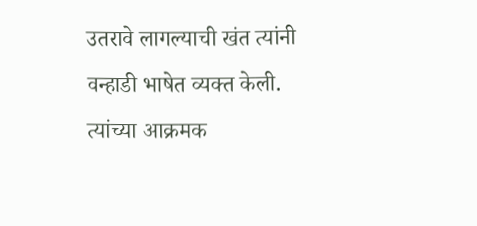उतरावे लागल्याची खंत त्यांनी वन्हाडी भाषेत व्यक्त केली. त्यांच्या आक्रमक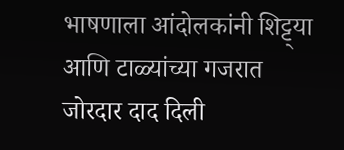भाषणाला आंदोलकांनी शिट्ट्या आणि टाळ्यांच्या गजरात जोरदार दाद दिली